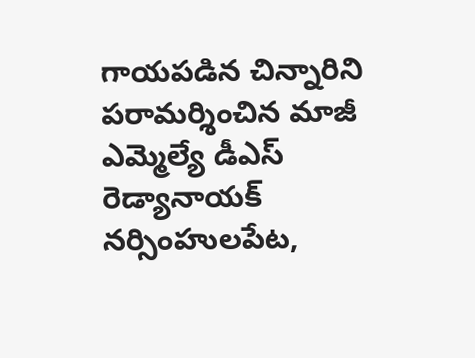గాయపడిన చిన్నారిని పరామర్శించిన మాజీ ఎమ్మెల్యే డీఎస్ రెడ్యానాయక్
నర్సింహులపేట,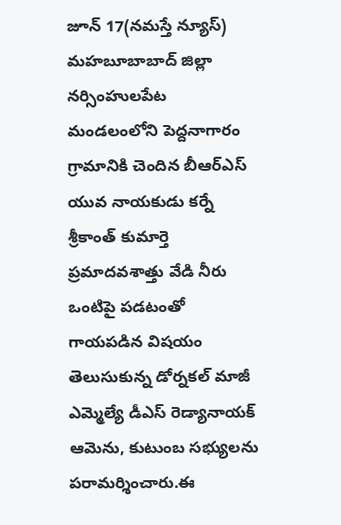జూన్ 17(నమస్తే న్యూస్)
మహబూబాబాద్ జిల్లా నర్సింహులపేట మండలంలోని పెద్దనాగారం గ్రామానికి చెందిన బీఆర్ఎస్ యువ నాయకుడు కర్నే శ్రీకాంత్ కుమార్తె ప్రమాదవశాత్తు వేడి నీరు ఒంటిపై పడటంతో గాయపడిన విషయం తెలుసుకున్న డోర్నకల్ మాజీ ఎమ్మెల్యే డీఎస్ రెడ్యానాయక్ ఆమెను, కుటుంబ సభ్యులను పరామర్శించారు.ఈ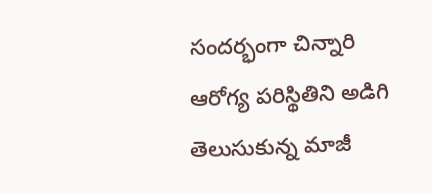సందర్భంగా చిన్నారి ఆరోగ్య పరిస్థితిని అడిగి తెలుసుకున్న మాజీ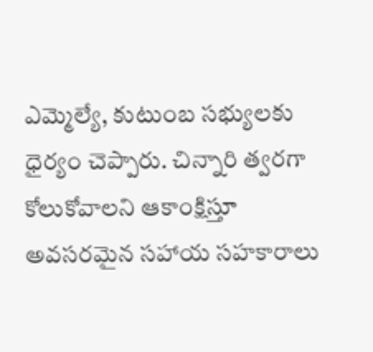ఎమ్మెల్యే, కుటుంబ సభ్యులకు ధైర్యం చెప్పారు. చిన్నారి త్వరగా కోలుకోవాలని ఆకాంక్షిస్తూ అవసరమైన సహాయ సహకారాలు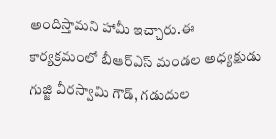అందిస్తామని హామీ ఇచ్చారు.ఈ కార్యక్రమంలో బీఆర్ఎస్ మండల అధ్యక్షుడు గుజ్జి వీరస్వామి గౌడ్, గడుదుల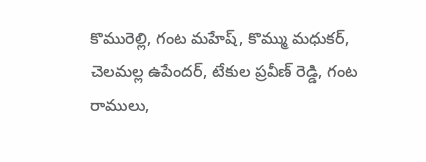కొమురెల్లి, గంట మహేష్, కొమ్ము మధుకర్, చెలమల్ల ఉపేందర్, టేకుల ప్రవీణ్ రెడ్డి, గంట రాములు,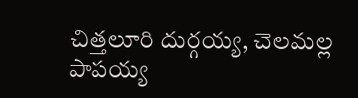చిత్తలూరి దుర్గయ్య, చెలమల్ల పాపయ్య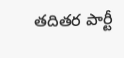తదితర పార్టీ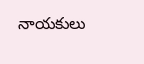నాయకులు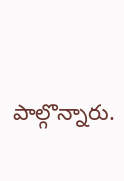పాల్గొన్నారు.